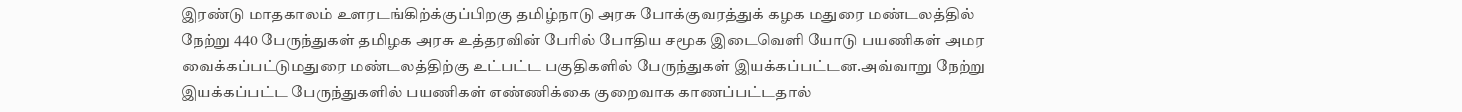இரண்டு மாதகாலம் உளரடங்கிற்க்குப்பிறகு தமிழ்நாடு அரசு போக்குவரத்துக் கழக மதுரை மண்டலத்தில் நேற்று 440 பேருந்துகள் தமிழக அரசு உத்தரவின் பேரில் போதிய சமூக இடைவெளி யோடு பயணிகள் அமர வைக்கப்பட்டுமதுரை மண்டலத்திற்கு உட்பட்ட பகுதிகளில் பேருந்துகள் இயக்கப்பட்டன.அவ்வாறு நேற்று இயக்கப்பட்ட பேருந்துகளில் பயணிகள் எண்ணிக்கை குறைவாக காணப்பட்டதால்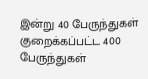இன்று 40 பேருந்துகள் குறைக்கப்பட்ட 400 பேருந்துகள்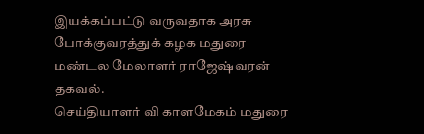இயக்கப்பட்டு வருவதாக அரசு போக்குவரத்துக் கழக மதுரை மண்டல மேலாளர் ராஜேஷ்வரன் தகவல்.
செய்தியாளர் வி காளமேகம் மதுரை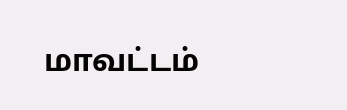மாவட்டம்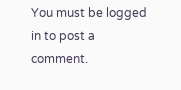You must be logged in to post a comment.